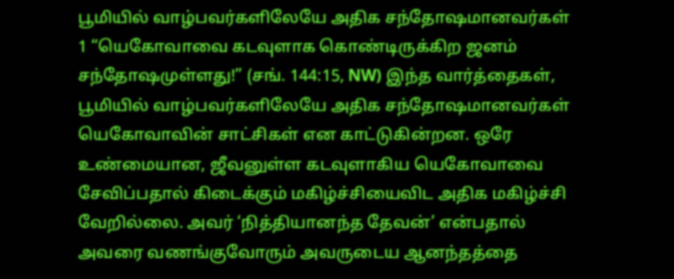பூமியில் வாழ்பவர்களிலேயே அதிக சந்தோஷமானவர்கள்
1 “யெகோவாவை கடவுளாக கொண்டிருக்கிற ஜனம் சந்தோஷமுள்ளது!” (சங். 144:15, NW) இந்த வார்த்தைகள், பூமியில் வாழ்பவர்களிலேயே அதிக சந்தோஷமானவர்கள் யெகோவாவின் சாட்சிகள் என காட்டுகின்றன. ஒரே உண்மையான, ஜீவனுள்ள கடவுளாகிய யெகோவாவை சேவிப்பதால் கிடைக்கும் மகிழ்ச்சியைவிட அதிக மகிழ்ச்சி வேறில்லை. அவர் ‘நித்தியானந்த தேவன்’ என்பதால் அவரை வணங்குவோரும் அவருடைய ஆனந்தத்தை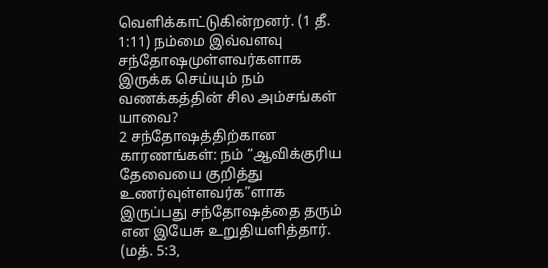வெளிக்காட்டுகின்றனர். (1 தீ. 1:11) நம்மை இவ்வளவு சந்தோஷமுள்ளவர்களாக இருக்க செய்யும் நம் வணக்கத்தின் சில அம்சங்கள் யாவை?
2 சந்தோஷத்திற்கான காரணங்கள்: நம் “ஆவிக்குரிய தேவையை குறித்து உணர்வுள்ளவர்க”ளாக இருப்பது சந்தோஷத்தை தரும் என இயேசு உறுதியளித்தார். (மத். 5:3,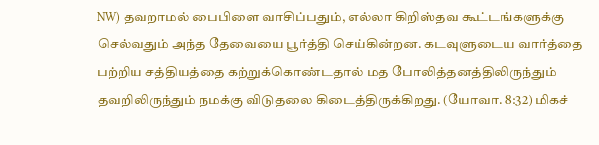NW) தவறாமல் பைபிளை வாசிப்பதும், எல்லா கிறிஸ்தவ கூட்டங்களுக்கு செல்வதும் அந்த தேவையை பூர்த்தி செய்கின்றன. கடவுளுடைய வார்த்தை பற்றிய சத்தியத்தை கற்றுக்கொண்டதால் மத போலித்தனத்திலிருந்தும் தவறிலிருந்தும் நமக்கு விடுதலை கிடைத்திருக்கிறது. (யோவா. 8:32) மிகச்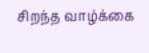சிறந்த வாழ்க்கை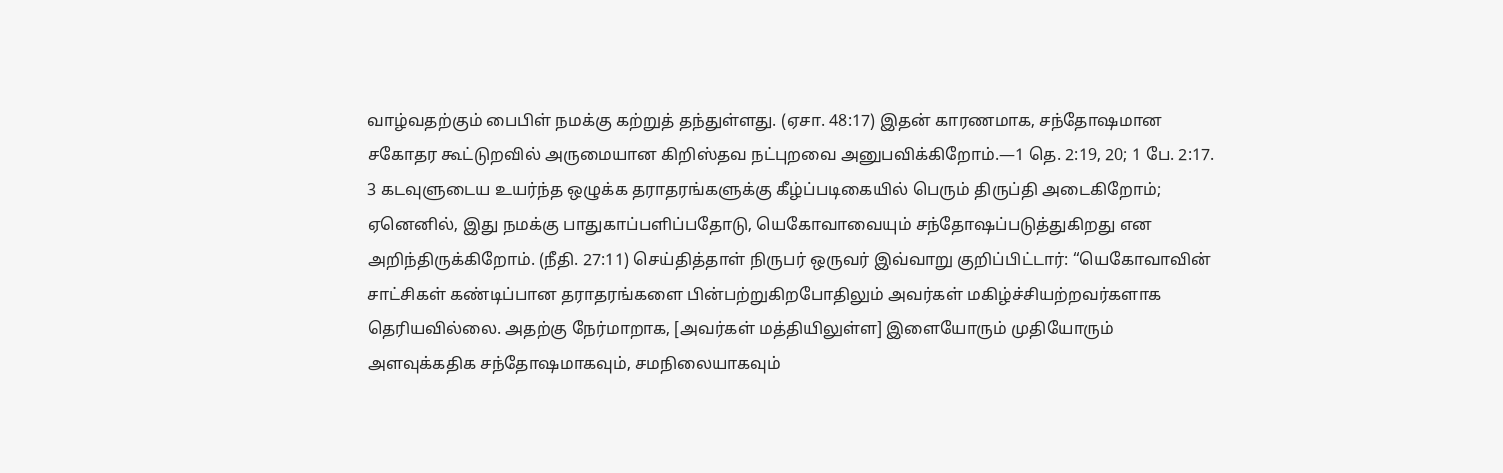வாழ்வதற்கும் பைபிள் நமக்கு கற்றுத் தந்துள்ளது. (ஏசா. 48:17) இதன் காரணமாக, சந்தோஷமான சகோதர கூட்டுறவில் அருமையான கிறிஸ்தவ நட்புறவை அனுபவிக்கிறோம்.—1 தெ. 2:19, 20; 1 பே. 2:17.
3 கடவுளுடைய உயர்ந்த ஒழுக்க தராதரங்களுக்கு கீழ்ப்படிகையில் பெரும் திருப்தி அடைகிறோம்; ஏனெனில், இது நமக்கு பாதுகாப்பளிப்பதோடு, யெகோவாவையும் சந்தோஷப்படுத்துகிறது என அறிந்திருக்கிறோம். (நீதி. 27:11) செய்தித்தாள் நிருபர் ஒருவர் இவ்வாறு குறிப்பிட்டார்: “யெகோவாவின் சாட்சிகள் கண்டிப்பான தராதரங்களை பின்பற்றுகிறபோதிலும் அவர்கள் மகிழ்ச்சியற்றவர்களாக தெரியவில்லை. அதற்கு நேர்மாறாக, [அவர்கள் மத்தியிலுள்ள] இளையோரும் முதியோரும் அளவுக்கதிக சந்தோஷமாகவும், சமநிலையாகவும்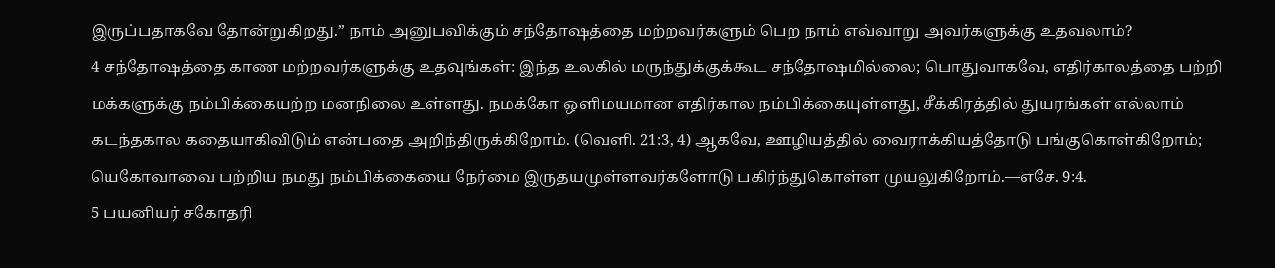இருப்பதாகவே தோன்றுகிறது.” நாம் அனுபவிக்கும் சந்தோஷத்தை மற்றவர்களும் பெற நாம் எவ்வாறு அவர்களுக்கு உதவலாம்?
4 சந்தோஷத்தை காண மற்றவர்களுக்கு உதவுங்கள்: இந்த உலகில் மருந்துக்குக்கூட சந்தோஷமில்லை; பொதுவாகவே, எதிர்காலத்தை பற்றி மக்களுக்கு நம்பிக்கையற்ற மனநிலை உள்ளது. நமக்கோ ஒளிமயமான எதிர்கால நம்பிக்கையுள்ளது, சீக்கிரத்தில் துயரங்கள் எல்லாம் கடந்தகால கதையாகிவிடும் என்பதை அறிந்திருக்கிறோம். (வெளி. 21:3, 4) ஆகவே, ஊழியத்தில் வைராக்கியத்தோடு பங்குகொள்கிறோம்; யெகோவாவை பற்றிய நமது நம்பிக்கையை நேர்மை இருதயமுள்ளவர்களோடு பகிர்ந்துகொள்ள முயலுகிறோம்.—எசே. 9:4.
5 பயனியர் சகோதரி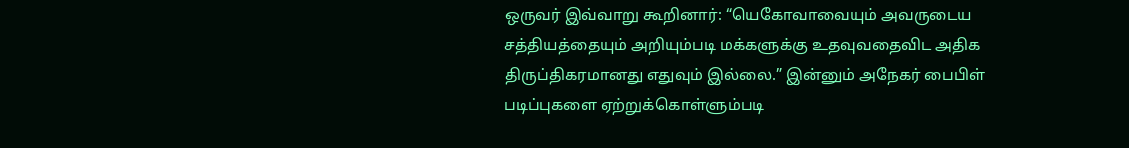ஒருவர் இவ்வாறு கூறினார்: “யெகோவாவையும் அவருடைய சத்தியத்தையும் அறியும்படி மக்களுக்கு உதவுவதைவிட அதிக திருப்திகரமானது எதுவும் இல்லை.” இன்னும் அநேகர் பைபிள் படிப்புகளை ஏற்றுக்கொள்ளும்படி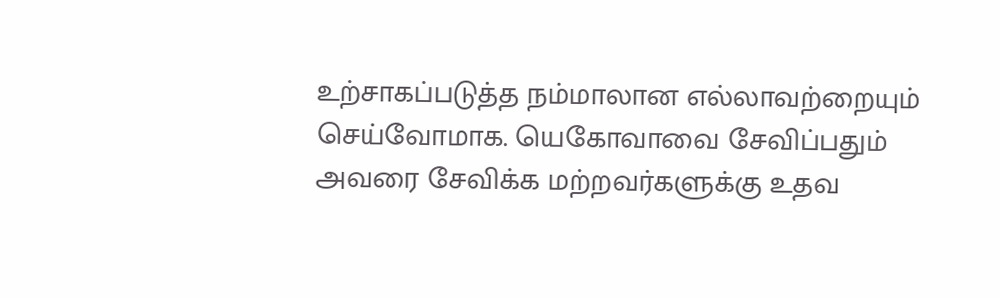உற்சாகப்படுத்த நம்மாலான எல்லாவற்றையும் செய்வோமாக. யெகோவாவை சேவிப்பதும் அவரை சேவிக்க மற்றவர்களுக்கு உதவ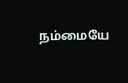நம்மையே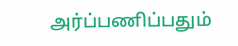அர்ப்பணிப்பதும்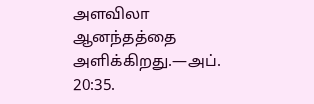அளவிலா ஆனந்தத்தை அளிக்கிறது.—அப். 20:35.